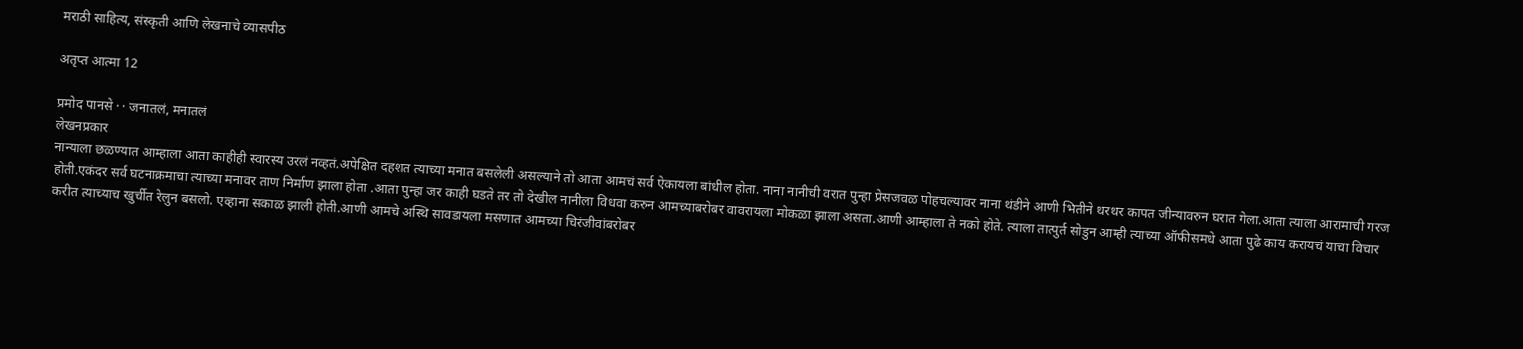मराठी साहित्य, संस्कृती आणि लेखनाचे व्यासपीठ

अतृप्त आत्मा 12

प्रमोद पानसे · · जनातलं, मनातलं
लेखनप्रकार
नान्याला छळण्यात आम्हाला आता काहीही स्वारस्य उरलं नव्हतं.अपेक्षित दहशत त्याच्या मनात बसलेली असल्याने तो आता आमचं सर्व ऐकायला बांधील होता. नाना नानीची वरात पुन्हा प्रेसजवळ पोहचल्यावर नाना थंडीने आणी भितीने थरथर कापत जीन्यावरुन घरात गेला.आता त्याला आरामाची गरज होती.एकंदर सर्व घटनाक्रमाचा त्याच्या मनावर ताण निर्माण झाला होता .आता पुन्हा जर काही घडते तर तो देखील नानीला विधवा करुन आमच्याबरोबर वावरायला मोकळा झाला असता.आणी आम्हाला ते नको होते. त्याला तात्पुर्त सोडुन आम्ही त्याच्या ऑफीसमधे आता पुढे काय करायचं याचा विचार करीत त्याच्याच खुर्चीत रेलुन बसलो. एव्हाना सकाळ झाली होती.आणी आमचे अस्थि सावडायला मसणात आमच्या चिरंजीवांबरोबर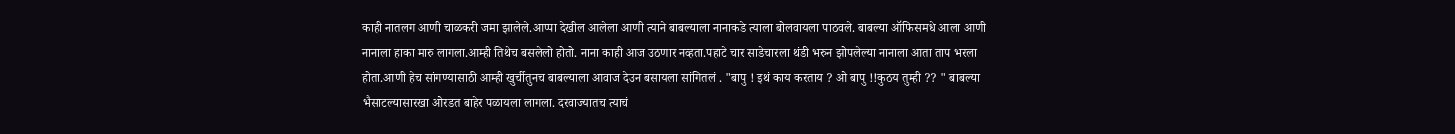काही नातलग आणी चाळकरी जमा झालेले.आप्पा देखील आलेला आणी त्याने बाबल्याला नानाकडे त्याला बोलवायला पाठवले. बाबल्या ऑफिसमधे आला आणी नानाला हाका मारु लागला.आम्ही तिथेच बसलेलो होतो. नाना काही आज उठणार नव्हता.पहाटे चार साडेचारला थंडी भरुन झोपलेल्या नानाला आता ताप भरला होता.आणी हेच सांगण्यासाठी आम्ही खुर्चीतुनच बाबल्याला आवाज देउन बसायला सांगितलं . "बापु ! इथं काय करताय ? ओ बापु !!कुठय तुम्ही ?? " बाबल्या भैसाटल्यासारखा ओरडत बाहेर पळायला लागला. दरवाज्यातच त्याचं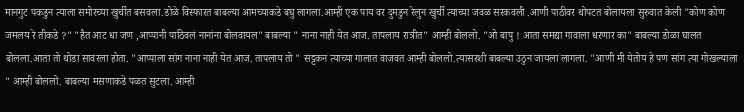मानगुट पकडुन त्याला समोरच्या खुर्चीत बसवला.डोळे विस्फारत बाबल्या आमच्याकडे बघु लागला.आम्ही एक पाय वर दुमडुन रेलुन खुर्ची त्याच्या जवळ सरकवली .आणी पाठीवर थोपटत बोलायला सुरुवात केली "कोण कोण जमलय रे तीकडे ?" "हैत आट धा जण ,आप्पानी पाठिवलं नानांना बोलवायल" बाबल्या " नाना नाही येत आज. तापलाय रात्रीत" आम्ही बोललो. "ओ बापु ! आता समद्या गावाला धरणार का" बाबल्या डोळा घालत बोलला.आता तो थोडा सावरला होता. "आप्पाला सांग नाना नाही येत आज. तापलाय तो " सट्टकन त्याच्या गालात वाजवत आम्ही बोललो.त्यासरशी बाबल्या उठुन जायला लागला. "आणी मी येतोय हे पण सांग त्या गोखल्याला " आम्ही बोललो. बाबल्या मसणाकडे पळत सुटला. आम्ही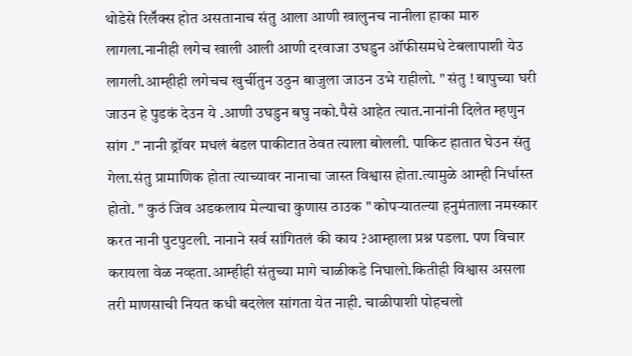थोडेसे रिलॕक्स होत असतानाच संतु आला आणी खालुनच नानीला हाका मारु लागला.नानीही लगेच खाली आली आणी दरवाजा उघडुन ऑफीसमधे टेबलापाशी येउ लागली.आम्हीही लगेचच खुर्चीतुन उठुन बाजुला जाउन उभे राहीलो. " संतु ! बापुच्या घरी जाउन हे पुडकं देउन ये .आणी उघडुन बघु नको.पैसे आहेत त्यात.नानांनी दिलेत म्हणुन सांग ." नानी ड्रॉवर मधलं बंडल पाकीटात ठेवत त्याला बोलली. पाकिट हातात घेउन संतु गेला.संतु प्रामाणिक होता त्याच्यावर नानाचा जास्त विश्वास होता.त्यामुळे आम्ही निर्धास्त होतो. " कुठं जिव अडकलाय मेल्याचा कुणास ठाउक " कोपऱ्यातल्या हनुमंताला नमस्कार करत नानी पुटपुटली. नानाने सर्व सांगितलं की काय ?आम्हाला प्रश्न पडला. पण विचार करायला वेळ नव्हता.आम्हीही संतुच्या मागे चाळीकडे निघालो.कितीही विश्वास असला तरी माणसाची नियत कधी बदलेल सांगता येत नाही. चाळीपाशी पोहचलो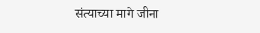संत्याच्या मागे जीना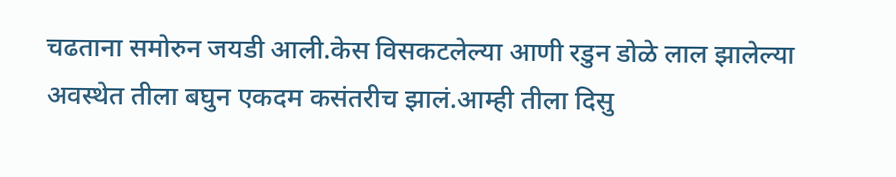चढताना समोरुन जयडी आली.केस विसकटलेल्या आणी रडुन डोळे लाल झालेल्या अवस्थेत तीला बघुन एकदम कसंतरीच झालं.आम्ही तीला दिसु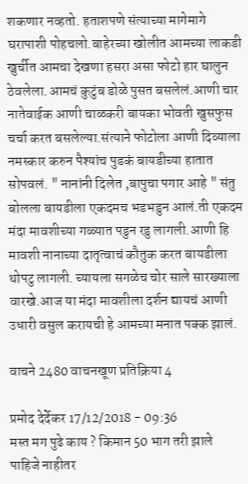शकणार नव्हतो. हताशपणे संत्याच्या मागेमागे घरापाशी पोहचलो.बाहेरच्या खोलीत आमच्या लाकडी खुर्चीत आमचा देखणा हसरा असा फोटो हार घालुन ठेवलेला.आमचं कुटुंब डोळे पुसत बसलेलं.आणी चार नातेवाईक आणी चाळकरी बायका भोवती खुसफुस चर्चा करत बसलेल्या.संत्याने फोटोला आणी दिव्याला नमस्कार करुन पैश्यांच पुडकं बायडीच्या हातात सोपवलं. " नानांनी दिलेत ,बापुचा पगार आहे " संतु बोलला बायडीला एकदमच भडभडुन आलं.ती एकदम मंदा मावशीच्या गळ्यात पडुन रडु लागली.आणी हि मावशी नानाच्या दातृत्वाचं कौतुक करत बायडीला थोपटु लागली. च्यायला सगळेच चोर साले सारख्याला वारखे.आज या मंदा मावशीला दर्शन द्यायचं आणी उधारी वसुल करायची हे आमच्या मनात पक्क झालं.

वाचने 2480 वाचनखूण प्रतिक्रिया 4

प्रमोद देर्देकर 17/12/2018 - 09:36
मस्त मग पुढे काय ? किमान 50 भाग तरी झाले पाहिजे नाहीतर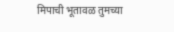मिपाची भूतावळ तुमच्या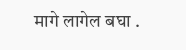मागे लागेल बघा .